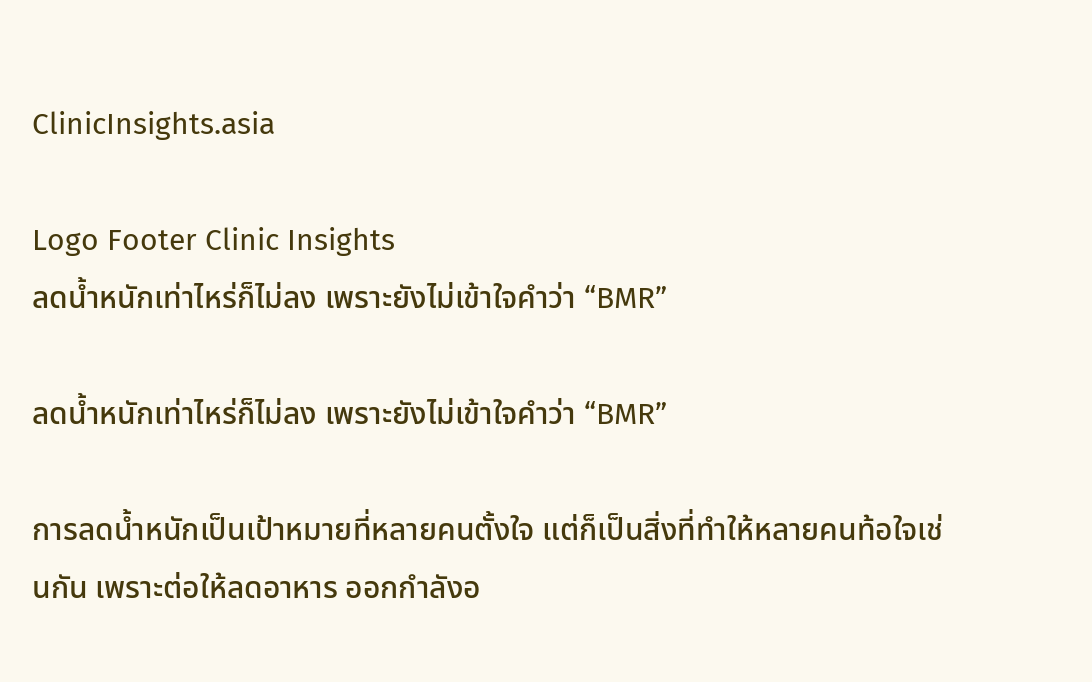ClinicInsights.asia

Logo Footer Clinic Insights
ลดน้ำหนักเท่าไหร่ก็ไม่ลง เพราะยังไม่เข้าใจคำว่า “BMR”

ลดน้ำหนักเท่าไหร่ก็ไม่ลง เพราะยังไม่เข้าใจคำว่า “BMR”

การลดน้ำหนักเป็นเป้าหมายที่หลายคนตั้งใจ แต่ก็เป็นสิ่งที่ทำให้หลายคนท้อใจเช่นกัน เพราะต่อให้ลดอาหาร ออกกำลังอ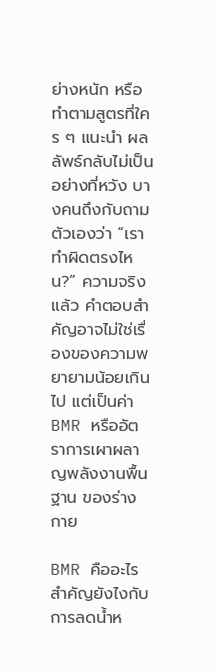ย่างหนัก หรือทำตามสูตรที่ใคร ๆ แนะนำ ผลลัพธ์กลับไม่เป็นอย่างที่หวัง บางคนถึงกับถามตัวเองว่า “เราทำผิดตรงไหน?” ความจริงแล้ว คำตอบสำคัญอาจไม่ใช่เรื่องของความพยายามน้อยเกินไป แต่เป็นค่า BMR หรืออัตราการเผาผลาญพลังงานพื้นฐาน ของร่างกาย

BMR คืออะไร สำคัญยังไงกับการลดน้ำห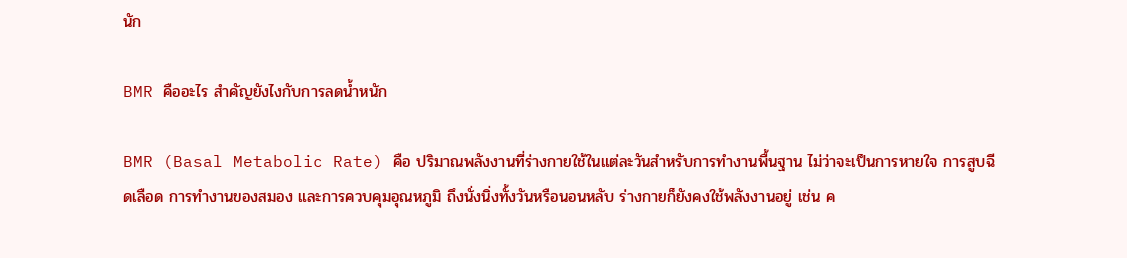นัก

BMR คืออะไร สำคัญยังไงกับการลดน้ำหนัก

BMR (Basal Metabolic Rate) คือ ปริมาณพลังงานที่ร่างกายใช้ในแต่ละวันสำหรับการทำงานพื้นฐาน ไม่ว่าจะเป็นการหายใจ การสูบฉีดเลือด การทำงานของสมอง และการควบคุมอุณหภูมิ ถึงนั่งนิ่งทั้งวันหรือนอนหลับ ร่างกายก็ยังคงใช้พลังงานอยู่ เช่น ค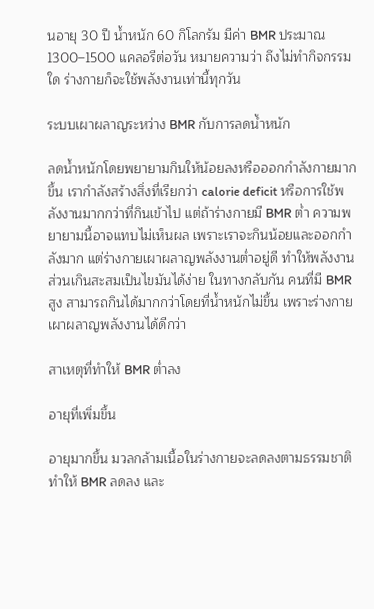นอายุ 30 ปี น้ำหนัก 60 กิโลกรัม มีค่า BMR ประมาณ 1300–1500 แคลอรีต่อวัน หมายความว่า ถึงไม่ทำกิจกรรมใด ร่างกายก็จะใช้พลังงานเท่านี้ทุกวัน

ระบบเผาผลาญระหว่าง BMR กับการลดน้ำหนัก

ลดน้ำหนักโดยพยายามกินให้น้อยลงหรือออกกำลังกายมากขึ้น เรากำลังสร้างสิ่งที่เรียกว่า calorie deficit หรือการใช้พลังงานมากกว่าที่กินเข้าไป แต่ถ้าร่างกายมี BMR ต่ำ ความพยายามนี้อาจแทบไม่เห็นผล เพราะเราจะกินน้อยและออกกำลังมาก แต่ร่างกายเผาผลาญพลังงานต่ำอยู่ดี ทำให้พลังงานส่วนเกินสะสมเป็นไขมันได้ง่าย ในทางกลับกัน คนที่มี BMR สูง สามารถกินได้มากกว่าโดยที่น้ำหนักไม่ขึ้น เพราะร่างกายเผาผลาญพลังงานได้ดีกว่า

สาเหตุที่ทำให้ BMR ต่ำลง

อายุที่เพิ่มขึ้น

อายุมากขึ้น มวลกล้ามเนื้อในร่างกายจะลดลงตามธรรมชาติ ทำให้ BMR ลดลง และ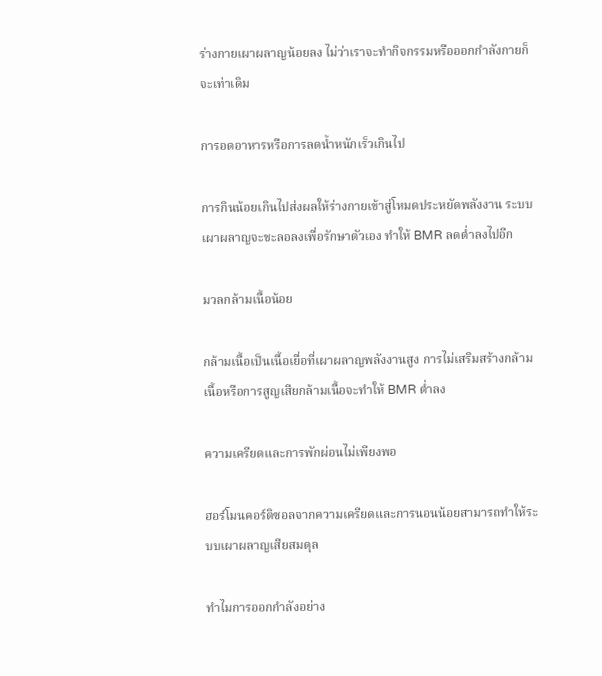ร่างกายเผาผลาญน้อยลง ไม่ว่าเราจะทำกิจกรรมหรือออกกำลังกายก็จะเท่าเดิม

การอดอาหารหรือการลดน้ำหนักเร็วเกินไป

การกินน้อยเกินไปส่งผลให้ร่างกายเข้าสู่โหมดประหยัดพลังงาน ระบบเผาผลาญจะชะลอลงเพื่อรักษาตัวเอง ทำให้ BMR ลดต่ำลงไปอีก

มวลกล้ามเนื้อน้อย

กล้ามเนื้อเป็นเนื้อเยื่อที่เผาผลาญพลังงานสูง การไม่เสริมสร้างกล้ามเนื้อหรือการสูญเสียกล้ามเนื้อจะทำให้ BMR ต่ำลง

ความเครียดและการพักผ่อนไม่เพียงพอ

ฮอร์โมนคอร์ติซอลจากความเครียดและการนอนน้อยสามารถทำให้ระบบเผาผลาญเสียสมดุล

ทำไมการออกกำลังอย่าง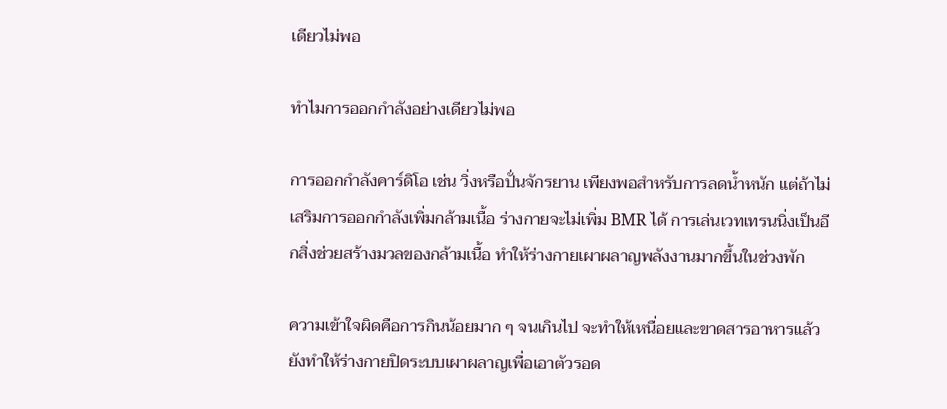เดียวไม่พอ

ทำไมการออกกำลังอย่างเดียวไม่พอ

การออกกำลังคาร์ดิโอ เช่น วิ่งหรือปั่นจักรยาน เพียงพอสำหรับการลดน้ำหนัก แต่ถ้าไม่เสริมการออกกำลังเพิ่มกล้ามเนื้อ ร่างกายจะไม่เพิ่ม BMR ได้ การเล่นเวทเทรนนิ่งเป็นอีกสิ่งช่วยสร้างมวลของกล้ามเนื้อ ทำให้ร่างกายเผาผลาญพลังงานมากขึ้นในช่วงพัก

ความเข้าใจผิดคือการกินน้อยมาก ๆ จนเกินไป จะทำให้เหนื่อยและขาดสารอาหารแล้ว ยังทำให้ร่างกายปิดระบบเผาผลาญเพื่อเอาตัวรอด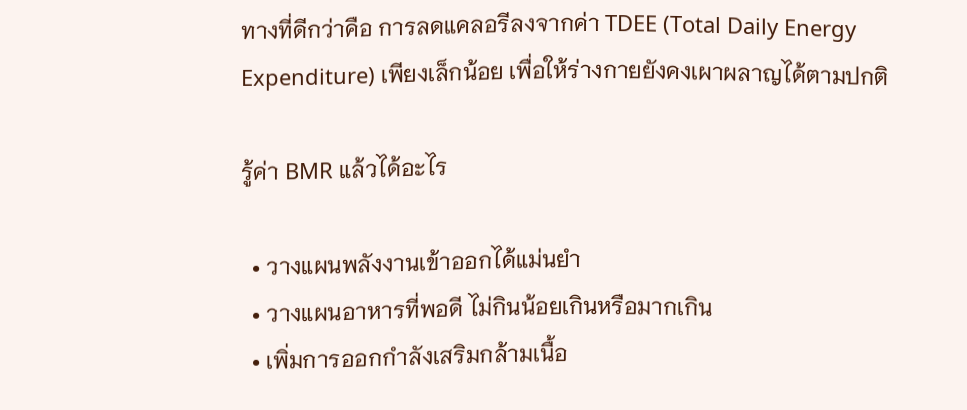ทางที่ดีกว่าคือ การลดแคลอรีลงจากค่า TDEE (Total Daily Energy Expenditure) เพียงเล็กน้อย เพื่อให้ร่างกายยังคงเผาผลาญได้ตามปกติ

รู้ค่า BMR แล้วได้อะไร

  • วางแผนพลังงานเข้าออกได้แม่นยำ
  • วางแผนอาหารที่พอดี ไม่กินน้อยเกินหรือมากเกิน
  • เพิ่มการออกกำลังเสริมกล้ามเนื้อ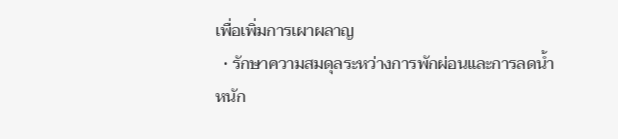เพื่อเพิ่มการเผาผลาญ
  • รักษาความสมดุลระหว่างการพักผ่อนและการลดน้ำหนัก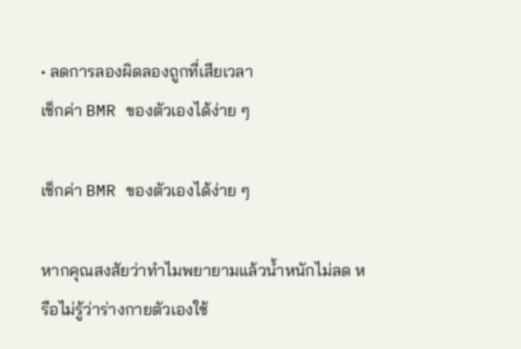• ลดการลองผิดลองถูกที่เสียเวลา
เช็กค่า BMR ของตัวเองได้ง่าย ๆ

เช็กค่า BMR ของตัวเองได้ง่าย ๆ

หากคุณสงสัยว่าทำไมพยายามแล้วน้ำหนักไม่ลด หรือไม่รู้ว่าร่างกายตัวเองใช้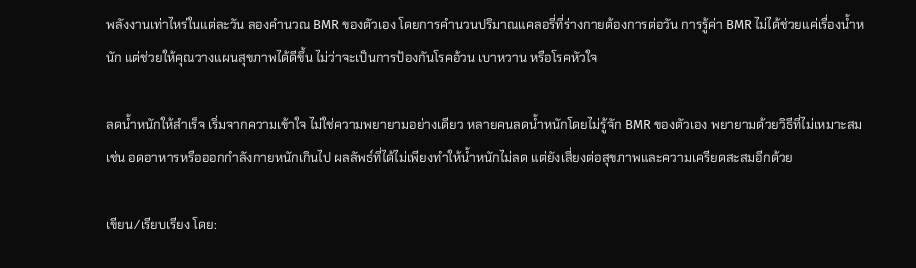พลังงานเท่าไหร่ในแต่ละวัน ลองคำนวณ BMR ของตัวเอง โดยการคำนวนปริมาณแคลอรี่ที่ร่างกายต้องการต่อวัน การรู้ค่า BMR ไม่ได้ช่วยแค่เรื่องน้ำหนัก แต่ช่วยให้คุณวางแผนสุขภาพได้ดีขึ้น ไม่ว่าจะเป็นการป้องกันโรคอ้วน เบาหวาน หรือโรคหัวใจ

ลดน้ำหนักให้สำเร็จ เริ่มจากความเข้าใจ ไม่ใช่ความพยายามอย่างเดียว หลายคนลดน้ำหนักโดยไม่รู้จัก BMR ของตัวเอง พยายามด้วยวิธีที่ไม่เหมาะสม เช่น อดอาหารหรือออกกำลังกายหนักเกินไป ผลลัพธ์ที่ได้ไม่เพียงทำให้น้ำหนักไม่ลด แต่ยังเสี่ยงต่อสุขภาพและความเครียดสะสมอีกด้วย

เขียน/เรียบเรียง โดย: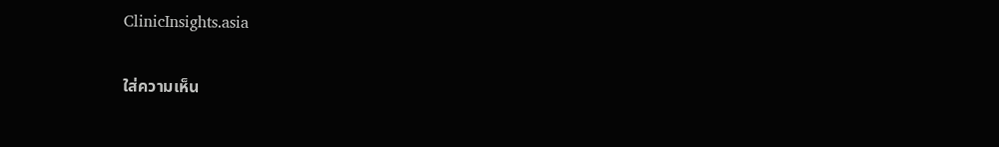ClinicInsights.asia

ใส่ความเห็น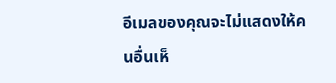อีเมลของคุณจะไม่แสดงให้คนอื่นเห็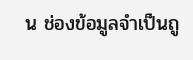น ช่องข้อมูลจำเป็นถู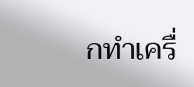กทำเครื่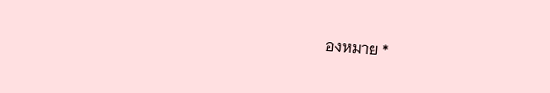องหมาย *